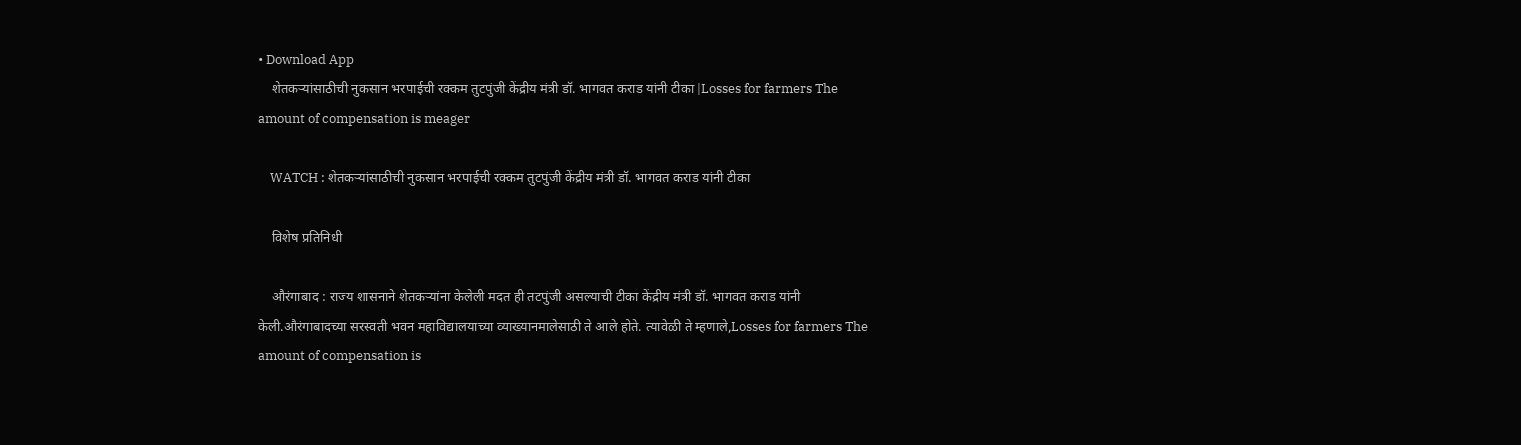• Download App
    शेतकऱ्यांसाठीची नुकसान भरपाईची रक्कम तुटपुंजी केंद्रीय मंत्री डॉ. भागवत कराड यांनी टीका |Losses for farmers The amount of compensation is meager

    WATCH : शेतकऱ्यांसाठीची नुकसान भरपाईची रक्कम तुटपुंजी केंद्रीय मंत्री डॉ. भागवत कराड यांनी टीका

    विशेष प्रतिनिधी

    औरंगाबाद : राज्य शासनाने शेतकऱ्यांना केलेली मदत ही तटपुंजी असल्याची टीका केंद्रीय मंत्री डॉ. भागवत कराड यांनी केली.औरंगाबादच्या सरस्वती भवन महाविद्यालयाच्या व्याख्यानमालेसाठी ते आले होते. त्यावेळी ते म्हणाले,Losses for farmers The amount of compensation is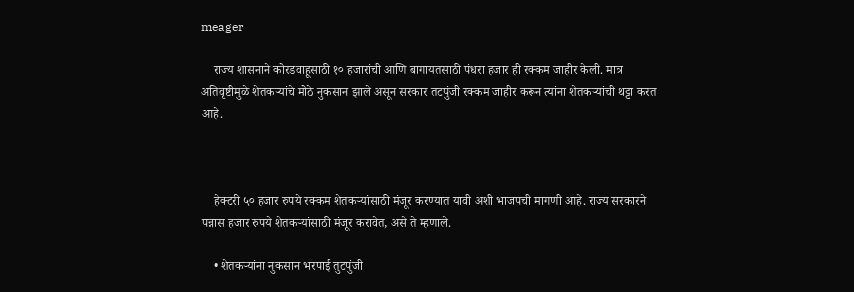meager

    राज्य शासनाने कोरडवाहूसाठी १० हजारांची आणि बागायतसाठी पंधरा हजार ही रक्कम जाहीर केली. मात्र अतिवृष्टीमुळे शेतकऱ्यांचे मोठे नुकसान झाले असून सरकार तटपुंजी रक्कम जाहीर करून त्यांना शेतकऱ्यांची थट्टा करत आहे.



    हेक्टरी ५० हजार रुपये रक्कम शेतकऱ्यांसाठी मंजूर करण्यात यावी अशी भाजपची मागणी आहे. राज्य सरकारने पन्नास हजार रुपये शेतकऱ्यांसाठी मंजूर करावेत, असे ते म्हणाले.

    • शेतकऱ्यांना नुकसान भरपाई तुटपुंजी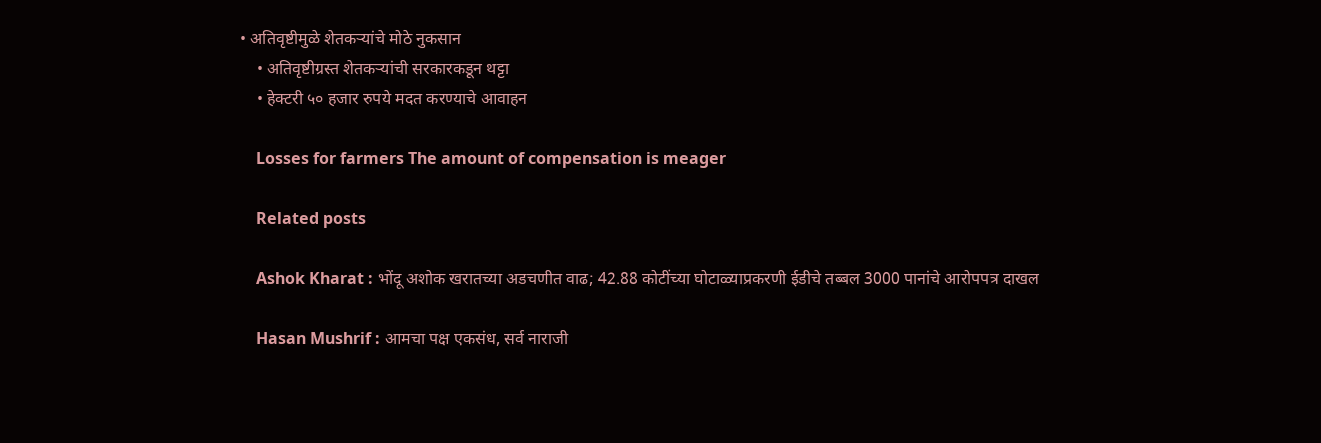• अतिवृष्टीमुळे शेतकऱ्यांचे मोठे नुकसान
    • अतिवृष्टीग्रस्त शेतकऱ्यांची सरकारकडून थट्टा
    • हेक्टरी ५० हजार रुपये मदत करण्याचे आवाहन

    Losses for farmers The amount of compensation is meager

    Related posts

    Ashok Kharat : भोंदू अशोक खरातच्या अडचणीत वाढ; 42.88 कोटींच्या घोटाळ्याप्रकरणी ईडीचे तब्बल 3000 पानांचे आरोपपत्र दाखल

    Hasan Mushrif : आमचा पक्ष एकसंध, सर्व नाराजी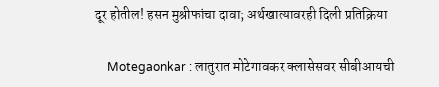दूर होतील! हसन मुश्रीफांचा दावा; अर्थखात्यावरही दिली प्रतिक्रिया

    Motegaonkar : लातुरात मोटेगावकर क्लासेसवर सीबीआयची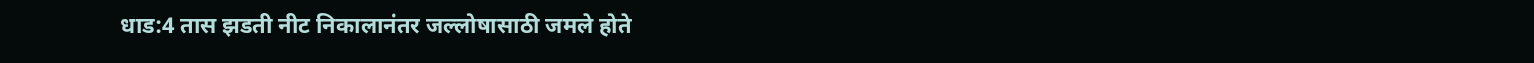धाड:4 तास झडती नीट निकालानंतर जल्लोषासाठी जमले होते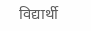विद्यार्थी